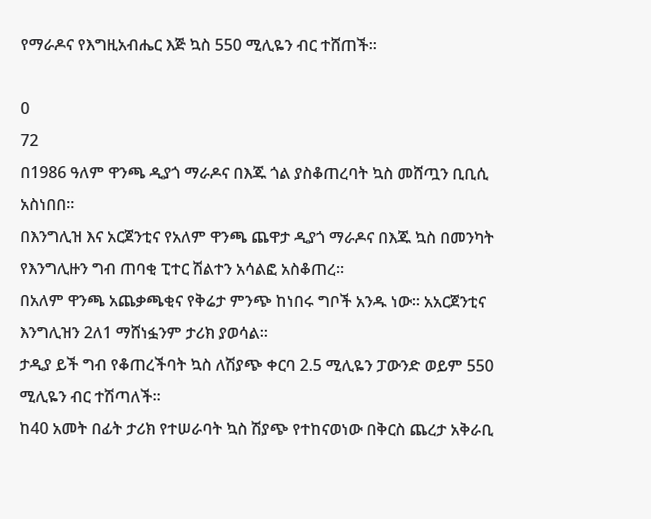የማራዶና የእግዚአብሔር እጅ ኳስ 550 ሚሊዬን ብር ተሸጠች።

0
72
በ1986 ዓለም ዋንጫ ዲያጎ ማራዶና በእጁ ጎል ያስቆጠረባት ኳስ መሸጧን ቢቢሲ አስነበበ።
በእንግሊዝ እና አርጀንቲና የአለም ዋንጫ ጨዋታ ዲያጎ ማራዶና በእጁ ኳስ በመንካት የእንግሊዙን ግብ ጠባቂ ፒተር ሽልተን አሳልፎ አስቆጠረ።
በአለም ዋንጫ አጨቃጫቂና የቅሬታ ምንጭ ከነበሩ ግቦች አንዱ ነው። አአርጀንቲና እንግሊዝን 2ለ1 ማሸነፏንም ታሪክ ያወሳል።
ታዲያ ይች ግብ የቆጠረችባት ኳስ ለሽያጭ ቀርባ 2.5 ሚሊዬን ፓውንድ ወይም 550 ሚሊዬን ብር ተሽጣለች።
ከ40 አመት በፊት ታሪክ የተሠራባት ኳስ ሽያጭ የተከናወነው በቅርስ ጨረታ አቅራቢ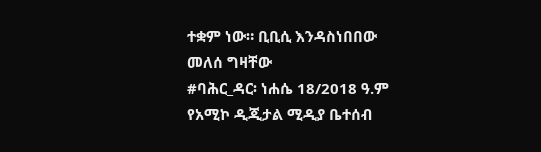ተቋም ነው። ቢቢሲ እንዳስነበበው
መለሰ ግዛቸው
#ባሕር_ዳር፡ ነሐሴ 18/2018 ዓ.ም
የአሚኮ ዲጂታል ሚዲያ ቤተሰብ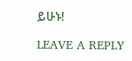ይሁኑ!

LEAVE A REPLY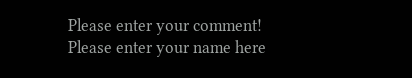Please enter your comment!
Please enter your name here